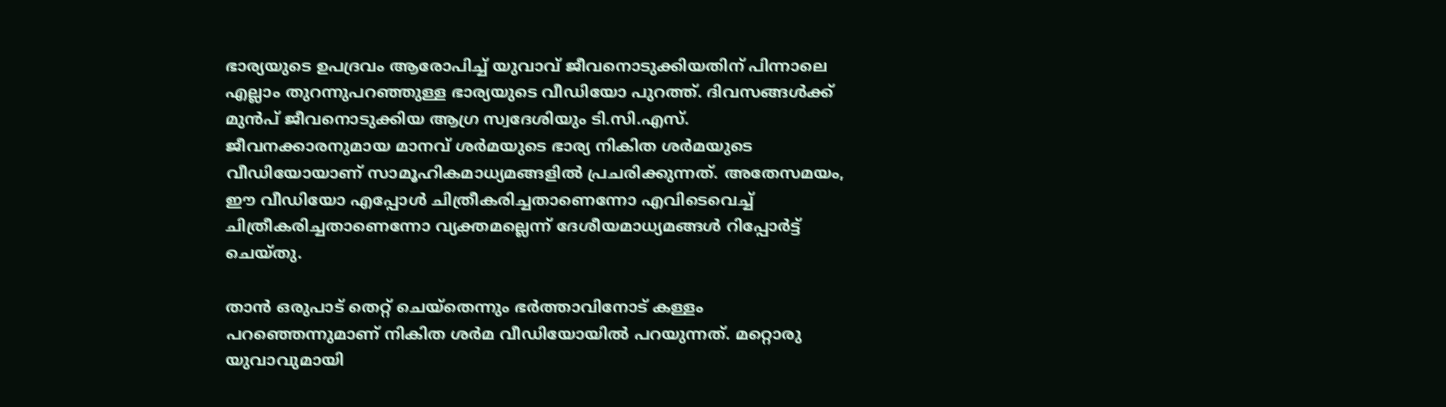ഭാര്യയുടെ ഉപദ്രവം ആരോപിച്ച്‌ യുവാവ് ജീവനൊടുക്കിയതിന് പിന്നാലെ എല്ലാം തുറന്നുപറഞ്ഞുള്ള ഭാര്യയുടെ വീഡിയോ പുറത്ത്. ദിവസങ്ങള്‍ക്ക് മുൻപ് ജീവനൊടുക്കിയ ആഗ്ര സ്വദേശിയും ടി.സി.എസ്. ജീവനക്കാരനുമായ മാനവ് ശർമയുടെ ഭാര്യ നികിത ശർമയുടെ വീഡിയോയാണ് സാമൂഹികമാധ്യമങ്ങളില്‍ പ്രചരിക്കുന്നത്. അതേസമയം, ഈ വീഡിയോ എപ്പോള്‍ ചിത്രീകരിച്ചതാണെന്നോ എവിടെവെച്ച്‌ ചിത്രീകരിച്ചതാണെന്നോ വ്യക്തമല്ലെന്ന് ദേശീയമാധ്യമങ്ങള്‍ റിപ്പോർട്ട് ചെയ്തു.

താൻ ഒരുപാട് തെറ്റ് ചെയ്തെന്നും ഭർത്താവിനോട് കള്ളം പറഞ്ഞെന്നുമാണ് നികിത ശർമ വീഡിയോയില്‍ പറയുന്നത്. മറ്റൊരു യുവാവുമായി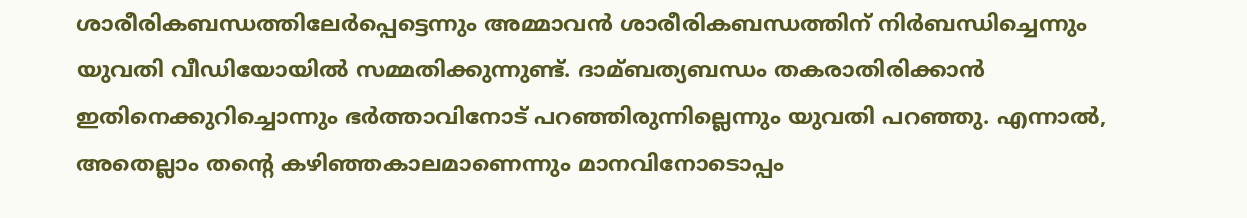ശാരീരികബന്ധത്തിലേർപ്പെട്ടെന്നും അമ്മാവൻ ശാരീരികബന്ധത്തിന് നിർബന്ധിച്ചെന്നും യുവതി വീഡിയോയില്‍ സമ്മതിക്കുന്നുണ്ട്. ദാമ്ബത്യബന്ധം തകരാതിരിക്കാൻ ഇതിനെക്കുറിച്ചൊന്നും ഭർത്താവിനോട് പറഞ്ഞിരുന്നില്ലെന്നും യുവതി പറഞ്ഞു. എന്നാല്‍, അതെല്ലാം തന്റെ കഴിഞ്ഞകാലമാണെന്നും മാനവിനോടൊപ്പം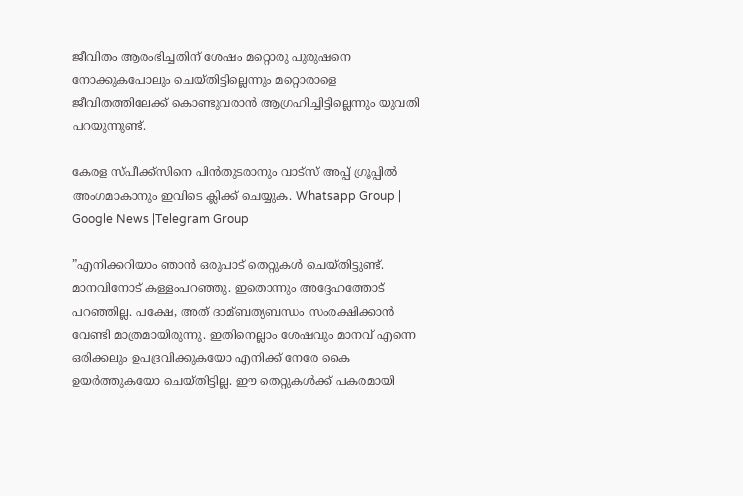ജീവിതം ആരംഭിച്ചതിന് ശേഷം മറ്റൊരു പുരുഷനെ നോക്കുകപോലും ചെയ്തിട്ടില്ലെന്നും മറ്റൊരാളെ ജീവിതത്തിലേക്ക് കൊണ്ടുവരാൻ ആഗ്രഹിച്ചിട്ടില്ലെന്നും യുവതി പറയുന്നുണ്ട്.

കേരള സ്പീക്ക്സിനെ പിൻതുടരാനും വാട്സ് അപ്പ് ഗ്രൂപ്പിൽ അംഗമാകാനും ഇവിടെ ക്ലിക്ക് ചെയ്യുക. Whatsapp Group | Google News |Telegram Group

”എനിക്കറിയാം ഞാൻ ഒരുപാട് തെറ്റുകള്‍ ചെയ്തിട്ടുണ്ട്. മാനവിനോട് കള്ളംപറഞ്ഞു. ഇതൊന്നും അദ്ദേഹത്തോട് പറഞ്ഞില്ല. പക്ഷേ, അത് ദാമ്ബത്യബന്ധം സംരക്ഷിക്കാൻ വേണ്ടി മാത്രമായിരുന്നു. ഇതിനെല്ലാം ശേഷവും മാനവ് എന്നെ ഒരിക്കലും ഉപദ്രവിക്കുകയോ എനിക്ക് നേരേ കൈ ഉയർത്തുകയോ ചെയ്തിട്ടില്ല. ഈ തെറ്റുകള്‍ക്ക് പകരമായി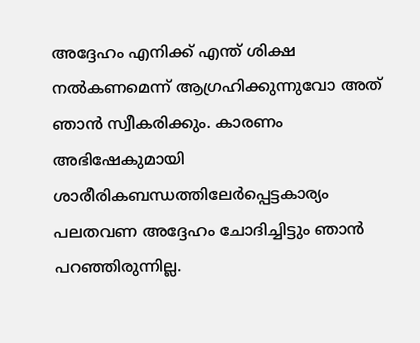അദ്ദേഹം എനിക്ക് എന്ത് ശിക്ഷ നല്‍കണമെന്ന് ആഗ്രഹിക്കുന്നുവോ അത് ഞാൻ സ്വീകരിക്കും. കാരണം അഭിഷേകുമായി ശാരീരികബന്ധത്തിലേർപ്പെട്ടകാര്യം പലതവണ അദ്ദേഹം ചോദിച്ചിട്ടും ഞാൻ പറഞ്ഞിരുന്നില്ല.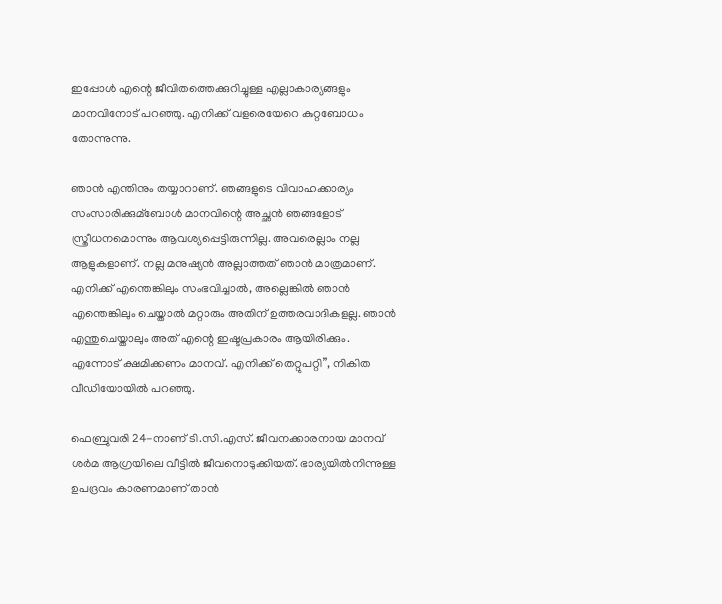ഇപ്പോള്‍ എന്റെ ജീവിതത്തെക്കുറിച്ചുള്ള എല്ലാകാര്യങ്ങളും മാനവിനോട് പറഞ്ഞു. എനിക്ക് വളരെയേറെ കുറ്റബോധം തോന്നുന്നു.

ഞാൻ എന്തിനും തയ്യാറാണ്. ഞങ്ങളുടെ വിവാഹക്കാര്യം സംസാരിക്കുമ്ബോള്‍ മാനവിന്റെ അച്ഛൻ ഞങ്ങളോട് സ്ത്രീധനമൊന്നും ആവശ്യപ്പെട്ടിരുന്നില്ല. അവരെല്ലാം നല്ല ആളുകളാണ്. നല്ല മനുഷ്യൻ അല്ലാത്തത് ഞാൻ മാത്രമാണ്. എനിക്ക് എന്തെങ്കിലും സംഭവിച്ചാല്‍, അല്ലെങ്കില്‍ ഞാൻ എന്തെങ്കിലും ചെയ്താല്‍ മറ്റാരും അതിന് ഉത്തരവാദികളല്ല. ഞാൻ എന്തുചെയ്താലും അത് എന്റെ ഇഷ്ടപ്രകാരം ആയിരിക്കും. എന്നോട് ക്ഷമിക്കണം മാനവ്. എനിക്ക് തെറ്റുപറ്റി”, നികിത വീഡിയോയില്‍ പറഞ്ഞു.

ഫെബ്രുവരി 24-നാണ് ടി.സി.എസ്. ജീവനക്കാരനായ മാനവ് ശർമ ആഗ്രയിലെ വീട്ടില്‍ ജീവനൊടുക്കിയത്. ഭാര്യയില്‍നിന്നുള്ള ഉപദ്രവം കാരണമാണ് താൻ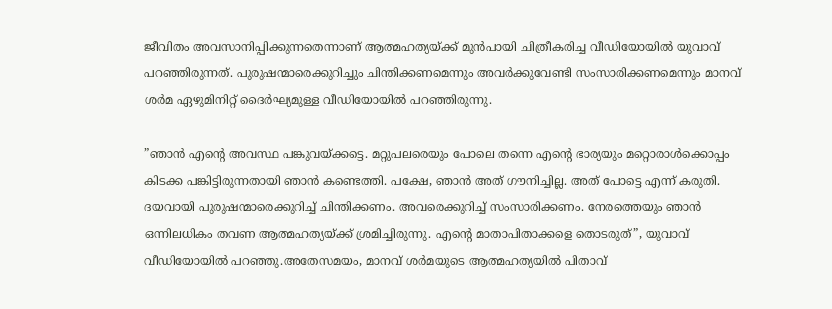ജീവിതം അവസാനിപ്പിക്കുന്നതെന്നാണ് ആത്മഹത്യയ്ക്ക് മുൻപായി ചിത്രീകരിച്ച വീഡിയോയില്‍ യുവാവ് പറഞ്ഞിരുന്നത്. പുരുഷന്മാരെക്കുറിച്ചും ചിന്തിക്കണമെന്നും അവർക്കുവേണ്ടി സംസാരിക്കണമെന്നും മാനവ് ശർമ ഏഴുമിനിറ്റ് ദൈർഘ്യമുള്ള വീഡിയോയില്‍ പറഞ്ഞിരുന്നു.

”ഞാൻ എന്റെ അവസ്ഥ പങ്കുവയ്ക്കട്ടെ. മറ്റുപലരെയും പോലെ തന്നെ എന്റെ ഭാര്യയും മറ്റൊരാള്‍ക്കൊപ്പം കിടക്ക പങ്കിട്ടിരുന്നതായി ഞാൻ കണ്ടെത്തി. പക്ഷേ, ഞാൻ അത് ഗൗനിച്ചില്ല. അത് പോട്ടെ എന്ന് കരുതി. ദയവായി പുരുഷന്മാരെക്കുറിച്ച്‌ ചിന്തിക്കണം. അവരെക്കുറിച്ച്‌ സംസാരിക്കണം. നേരത്തെയും ഞാൻ ഒന്നിലധികം തവണ ആത്മഹത്യയ്ക്ക് ശ്രമിച്ചിരുന്നു. എന്റെ മാതാപിതാക്കളെ തൊടരുത്”, യുവാവ് വീഡിയോയില്‍ പറഞ്ഞു.അതേസമയം, മാനവ് ശർമയുടെ ആത്മഹത്യയില്‍ പിതാവ്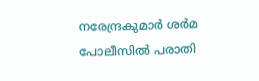നരേന്ദ്രകുമാർ ശർമ പോലീസില്‍ പരാതി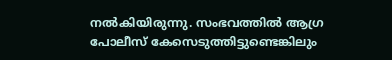നല്‍കിയിരുന്നു. സംഭവത്തില്‍ ആഗ്ര പോലീസ് കേസെടുത്തിട്ടുണ്ടെങ്കിലും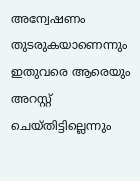അന്വേഷണം തുടരുകയാണെന്നും ഇതുവരെ ആരെയും അറസ്റ്റ് ചെയ്തിട്ടില്ലെന്നും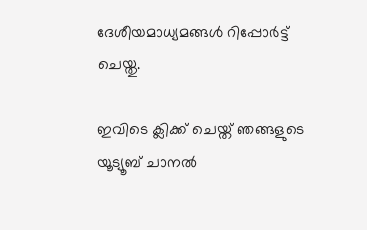ദേശീയമാധ്യമങ്ങള്‍ റിപ്പോർട്ട് ചെയ്തു.

ഇവിടെ ക്ലിക്ക് ചെയ്ത് ഞങ്ങളുടെ യൂട്യൂബ് ചാനൽ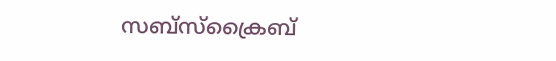സബ്സ്ക്രൈബ്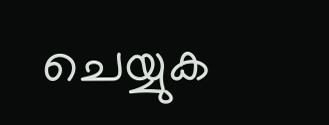ചെയ്യുക